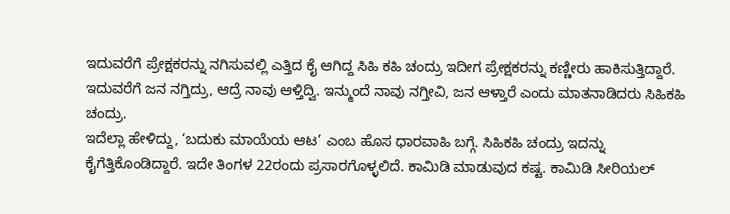ಇದುವರೆಗೆ ಪ್ರೇಕ್ಷಕರನ್ನು ನಗಿಸುವಲ್ಲಿ ಎತ್ತಿದ ಕೈ ಆಗಿದ್ದ ಸಿಹಿ ಕಹಿ ಚಂದ್ರು ಇದೀಗ ಪ್ರೇಕ್ಷಕರನ್ನು ಕಣ್ಣೀರು ಹಾಕಿಸುತ್ತಿದ್ದಾರೆ. ಇದುವರೆಗೆ ಜನ ನಗ್ತಿದ್ರು, ಆದ್ರೆ ನಾವು ಆಳ್ತಿದ್ವಿ. ಇನ್ಮುಂದೆ ನಾವು ನಗ್ತೀವಿ, ಜನ ಆಳ್ತಾರೆ ಎಂದು ಮಾತನಾಡಿದರು ಸಿಹಿಕಹಿ ಚಂದ್ರು.
ಇದೆಲ್ಲಾ ಹೇಳಿದ್ದು, ‘ಬದುಕು ಮಾಯೆಯ ಆಟ’ ಎಂಬ ಹೊಸ ಧಾರವಾಹಿ ಬಗ್ಗೆ. ಸಿಹಿಕಹಿ ಚಂದ್ರು ಇದನ್ನು ಕೈಗೆತ್ತಿಕೊಂಡಿದ್ದಾರೆ. ಇದೇ ತಿಂಗಳ 22ರಂದು ಪ್ರಸಾರಗೊಳ್ಳಲಿದೆ. ಕಾಮಿಡಿ ಮಾಡುವುದ ಕಷ್ಟ. ಕಾಮಿಡಿ ಸೀರಿಯಲ್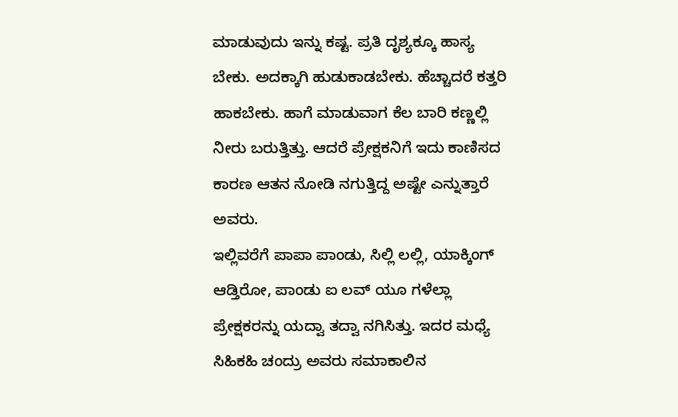ಮಾಡುವುದು ಇನ್ನು ಕಷ್ಟ. ಪ್ರತಿ ದೃಶ್ಯಕ್ಕೂ ಹಾಸ್ಯ ಬೇಕು. ಅದಕ್ಕಾಗಿ ಹುಡುಕಾಡಬೇಕು. ಹೆಚ್ಚಾದರೆ ಕತ್ತರಿ ಹಾಕಬೇಕು. ಹಾಗೆ ಮಾಡುವಾಗ ಕೆಲ ಬಾರಿ ಕಣ್ಣಲ್ಲಿ ನೀರು ಬರುತ್ತಿತ್ತು. ಆದರೆ ಪ್ರೇಕ್ಷಕನಿಗೆ ಇದು ಕಾಣಿಸದ ಕಾರಣ ಆತನ ನೋಡಿ ನಗುತ್ತಿದ್ದ ಅಷ್ಟೇ ಎನ್ನುತ್ತಾರೆ ಅವರು.
ಇಲ್ಲಿವರೆಗೆ ಪಾಪಾ ಪಾಂಡು, ಸಿಲ್ಲಿ ಲಲ್ಲಿ, ಯಾಕ್ಕಿಂಗ್ ಆಡ್ತಿರೋ, ಪಾಂಡು ಐ ಲವ್ ಯೂ ಗಳೆಲ್ಲಾ ಪ್ರೇಕ್ಷಕರನ್ನು ಯದ್ವಾ ತದ್ವಾ ನಗಿಸಿತ್ತು. ಇದರ ಮಧ್ಯೆ ಸಿಹಿಕಹಿ ಚಂದ್ರು ಅವರು ಸಮಾಕಾಲಿನ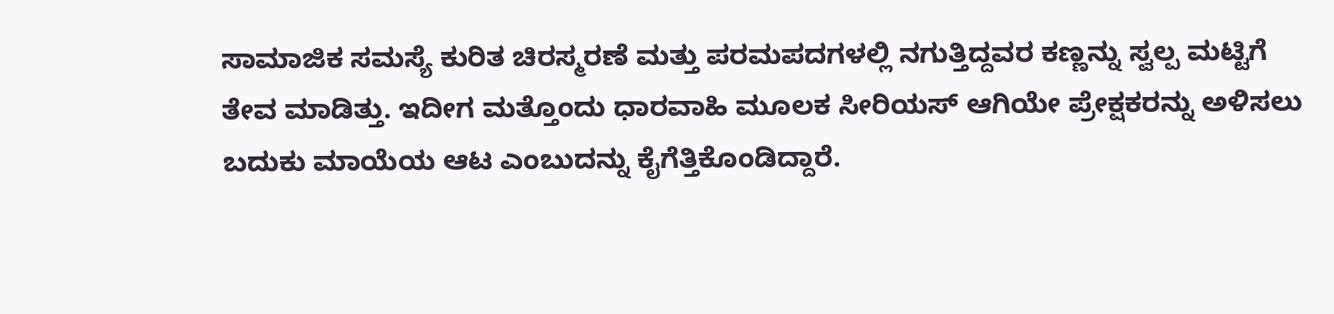ಸಾಮಾಜಿಕ ಸಮಸ್ಯೆ ಕುರಿತ ಚಿರಸ್ಮರಣೆ ಮತ್ತು ಪರಮಪದಗಳಲ್ಲಿ ನಗುತ್ತಿದ್ದವರ ಕಣ್ಣನ್ನು ಸ್ವಲ್ಪ ಮಟ್ಟಿಗೆ ತೇವ ಮಾಡಿತ್ತು. ಇದೀಗ ಮತ್ತೊಂದು ಧಾರವಾಹಿ ಮೂಲಕ ಸೀರಿಯಸ್ ಆಗಿಯೇ ಪ್ರೇಕ್ಷಕರನ್ನು ಅಳಿಸಲು ಬದುಕು ಮಾಯೆಯ ಆಟ ಎಂಬುದನ್ನು ಕೈಗೆತ್ತಿಕೊಂಡಿದ್ದಾರೆ.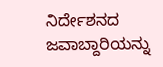ನಿರ್ದೇಶನದ ಜವಾಬ್ದಾರಿಯನ್ನು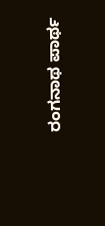ರಂಗನಾಥ ಪಾರ್ಥ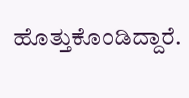ಹೊತ್ತುಕೊಂಡಿದ್ದಾರೆ.